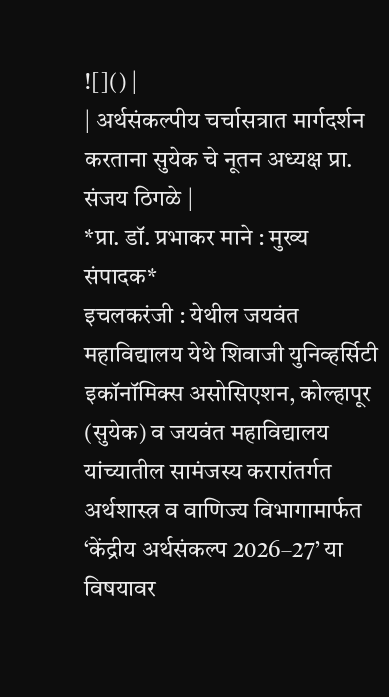![]() |
| अर्थसंकल्पीय चर्चासत्रात मार्गदर्शन करताना सुयेक चे नूतन अध्यक्ष प्रा. संजय ठिगळे |
*प्रा. डॉ. प्रभाकर माने : मुख्य संपादक*
इचलकरंजी : येथील जयवंत महाविद्यालय येथे शिवाजी युनिव्हर्सिटी इकॉनॉमिक्स असोसिएशन, कोल्हापूर (सुयेक) व जयवंत महाविद्यालय यांच्यातील सामंजस्य करारांतर्गत अर्थशास्त्र व वाणिज्य विभागामार्फत ‘केंद्रीय अर्थसंकल्प 2026–27’ या विषयावर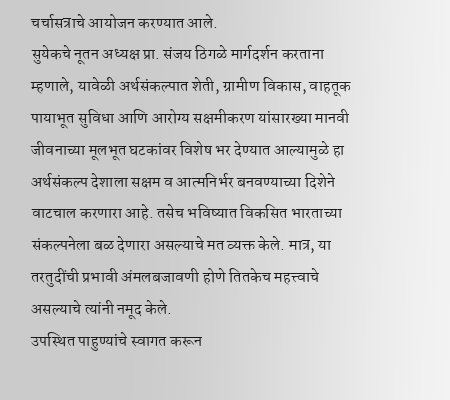चर्चासत्राचे आयोजन करण्यात आले.
सुयेकचे नूतन अध्यक्ष प्रा. संजय ठिगळे मार्गदर्शन करताना म्हणाले, यावेळी अर्थसंकल्पात शेती, ग्रामीण विकास, वाहतूक पायाभूत सुविधा आणि आरोग्य सक्षमीकरण यांसारख्या मानवी जीवनाच्या मूलभूत घटकांवर विशेष भर देण्यात आल्यामुळे हा अर्थसंकल्प देशाला सक्षम व आत्मनिर्भर बनवण्याच्या दिशेने वाटचाल करणारा आहे. तसेच भविष्यात विकसित भारताच्या संकल्पनेला बळ देणारा असल्याचे मत व्यक्त केले. मात्र, या तरतुदींची प्रभावी अंमलबजावणी होणे तितकेच महत्त्वाचे असल्याचे त्यांनी नमूद केले.
उपस्थित पाहुण्यांचे स्वागत करून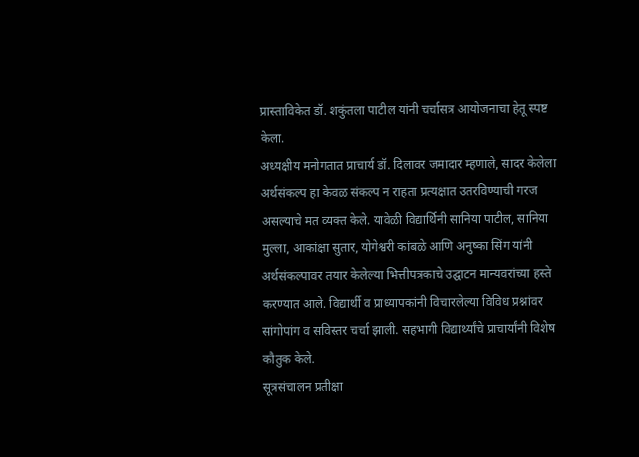प्रास्ताविकेत डॉ. शकुंतला पाटील यांनी चर्चासत्र आयोजनाचा हेतू स्पष्ट केला.
अध्यक्षीय मनोगतात प्राचार्य डॉ. दिलावर जमादार म्हणाले, सादर केलेला अर्थसंकल्प हा केवळ संकल्प न राहता प्रत्यक्षात उतरविण्याची गरज असल्याचे मत व्यक्त केले. यावेळी विद्यार्थिनी सानिया पाटील, सानिया मुल्ला, आकांक्षा सुतार, योगेश्वरी कांबळे आणि अनुष्का सिंग यांनी अर्थसंकल्पावर तयार केलेल्या भित्तीपत्रकाचे उद्घाटन मान्यवरांच्या हस्ते करण्यात आले. विद्यार्थी व प्राध्यापकांनी विचारलेल्या विविध प्रश्नांवर सांगोपांग व सविस्तर चर्चा झाली. सहभागी विद्यार्थ्यांचे प्राचार्यांनी विशेष कौतुक केले.
सूत्रसंचालन प्रतीक्षा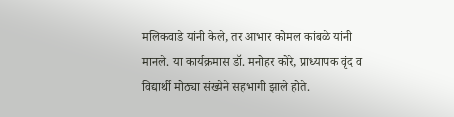मलिकवाडे यांनी केले, तर आभार कोमल कांबळे यांनी मानले. या कार्यक्रमास डॉ. मनोहर कोरे, प्राध्यापक वृंद व विद्यार्थी मोठ्या संख्येने सहभागी झाले होते.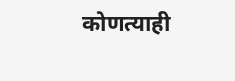कोणत्याही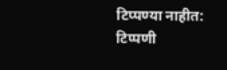टिप्पण्या नाहीत:
टिप्पणी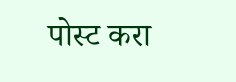पोस्ट करा